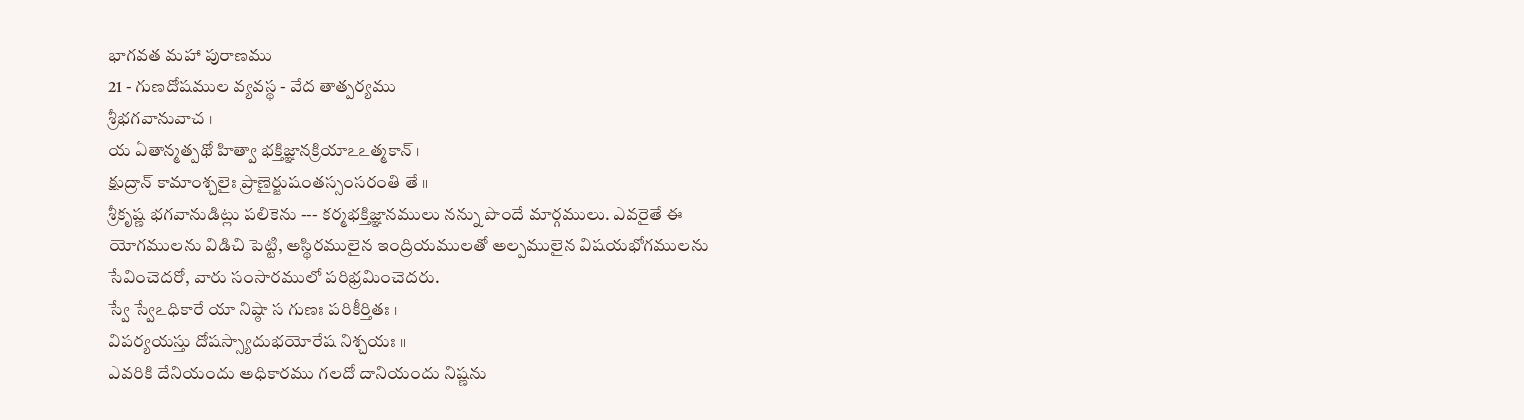భాగవత మహా పురాణము
21 - గుణదోషముల వ్యవస్థ - వేద తాత్పర్యము
శ్రీభగవానువాచ ।
య ఏతాన్మత్పథో హిత్వా భక్తిజ్ఞానక్రియాఽఽత్మకాన్ ।
క్షుద్రాన్ కామాంశ్చలైః ప్రాణైర్జుషంతస్సంసరంతి తే ॥
శ్రీకృష్ణ భగవానుడిట్లు పలికెను --- కర్మభక్తిజ్ఞానములు నన్ను పొందే మార్గములు. ఎవరైతే ఈ యోగములను విడిచి పెట్టి, అస్థిరములైన ఇంద్రియములతో అల్పములైన విషయభోగములను సేవించెదరో, వారు సంసారములో పరిభ్రమించెదరు.
స్వే స్వేఽధికారే యా నిష్ఠా స గుణః పరికీర్తితః ।
విపర్యయస్తు దోషస్స్యాదుభయోరేష నిశ్చయః ॥
ఎవరికి దేనియందు అధికారము గలదో దానియందు నిష్ణను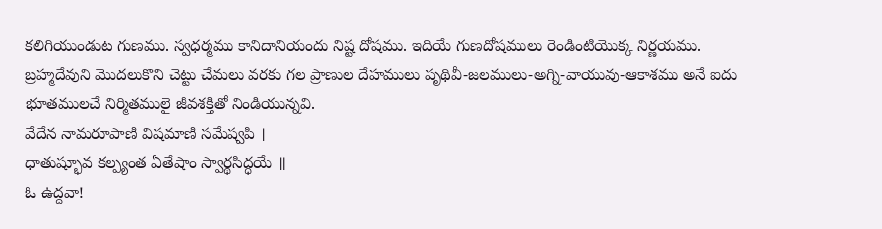కలిగియుండుట గుణము. స్వధర్మము కానిదానియందు నిష్ట దోషము. ఇదియే గుణదోషములు రెండింటియొక్క నిర్ణయము.
బ్రహ్మదేవుని మొదలుకొని చెట్టు చేమలు వరకు గల ప్రాణుల దేహములు పృథివీ-జలములు-అగ్ని-వాయువు-ఆకాశము అనే ఐదు భూతములచే నిర్మితములై జీవశక్తితో నిండియున్నవి.
వేదేన నామరూపాణి విషమాణి సమేష్వపి ।
ధాతుష్భూవ కల్ప్యంత ఏతేషాం స్వార్థసిద్ధయే ॥
ఓ ఉద్దవా!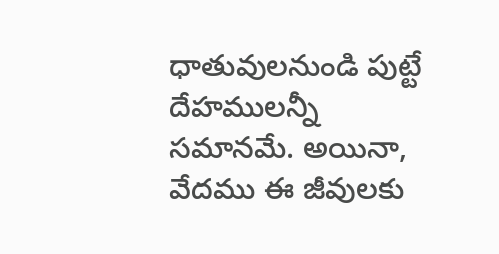ధాతువులనుండి పుట్టే దేహములన్నీ సమానమే. అయినా, వేదము ఈ జీవులకు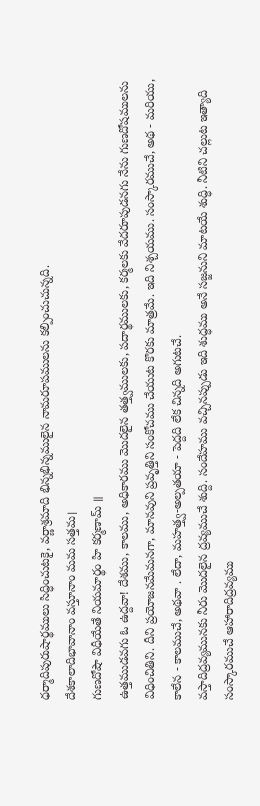ధర్మాదిపురుషార్థములు సిద్ధించుటకై, వర్ణాశ్రమాది భిన్నభిన్నములైన నామరూపములను కల్పించుచున్నది.
దేశకాలాదిభావానాం వస్తూనాం మమ సత్తమ।
గుణదోషౌ విధీయేతే నియమార్థం హి కర్మణామ్ ॥
ఉత్తముడవగు ఓ ఉద్దవా! దేశము, కాలము, అధికారము మొదలైన తత్త్వములకు, పదార్థములకు, కర్మలకు వేదరూపుడనగు నేను గుణదోషములను విధించితిని. దీని ప్రయోజనమేమనగా, మానవుని ప్రవృత్తిని సంకోచము చేయుట కొరకు మాత్రమే. ఇది నిశ్చయము. సంస్కారముచే, అథ - మరియు, కాలేన - కాలముచే, అథవా . లేదా, మహత్త్వ-అల్పతయా - పెద్దది లేక చిన్నది అగుటచే.
వస్తాదిద్రవ్యమునకు నీరు మొదలైన ద్రవ్యముచే శుద్ది. సందేహము వచ్చినప్పుడు ఇది శుద్ధము అనే సజ్జనుని మాటయే శుద్ధి. నీటిని చల్లుట ఇత్యాది సంస్కారముచే ఆహారాదిద్రవ్యము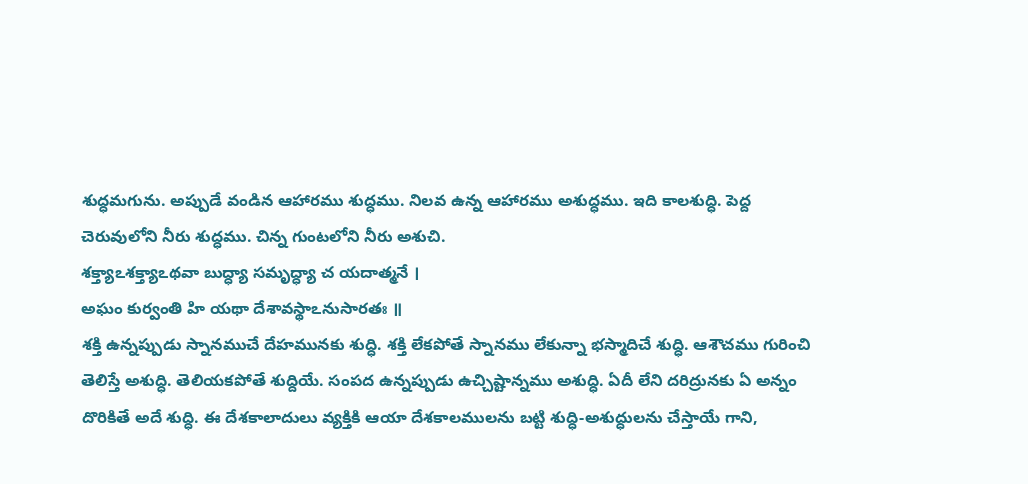శుద్ధమగును. అప్పుడే వండిన ఆహారము శుద్ధము. నిలవ ఉన్న ఆహారము అశుద్ధము. ఇది కాలశుద్ధి. పెద్ద చెరువులోని నీరు శుద్ధము. చిన్న గుంటలోని నీరు అశుచి.
శక్త్యాఽశక్త్యాఽథవా బుద్ధ్యా సమృద్ధ్యా చ యదాత్మనే ।
అఘం కుర్వంతి హి యథా దేశావస్థాఽనుసారతః ॥
శక్తి ఉన్నప్పుడు స్నానముచే దేహమునకు శుద్ధి. శక్తి లేకపోతే స్నానము లేకున్నా భస్మాదిచే శుద్ధి. ఆశౌచము గురించి తెలిస్తే అశుద్ధి. తెలియకపోతే శుద్దియే. సంపద ఉన్నప్పుడు ఉచ్చిష్టాన్నము అశుద్ధి. ఏదీ లేని దరిద్రునకు ఏ అన్నం దొరికితే అదే శుద్ధి. ఈ దేశకాలాదులు వ్యక్తికి ఆయా దేశకాలములను బట్టి శుద్ధి-అశుద్ధులను చేస్తాయే గాని,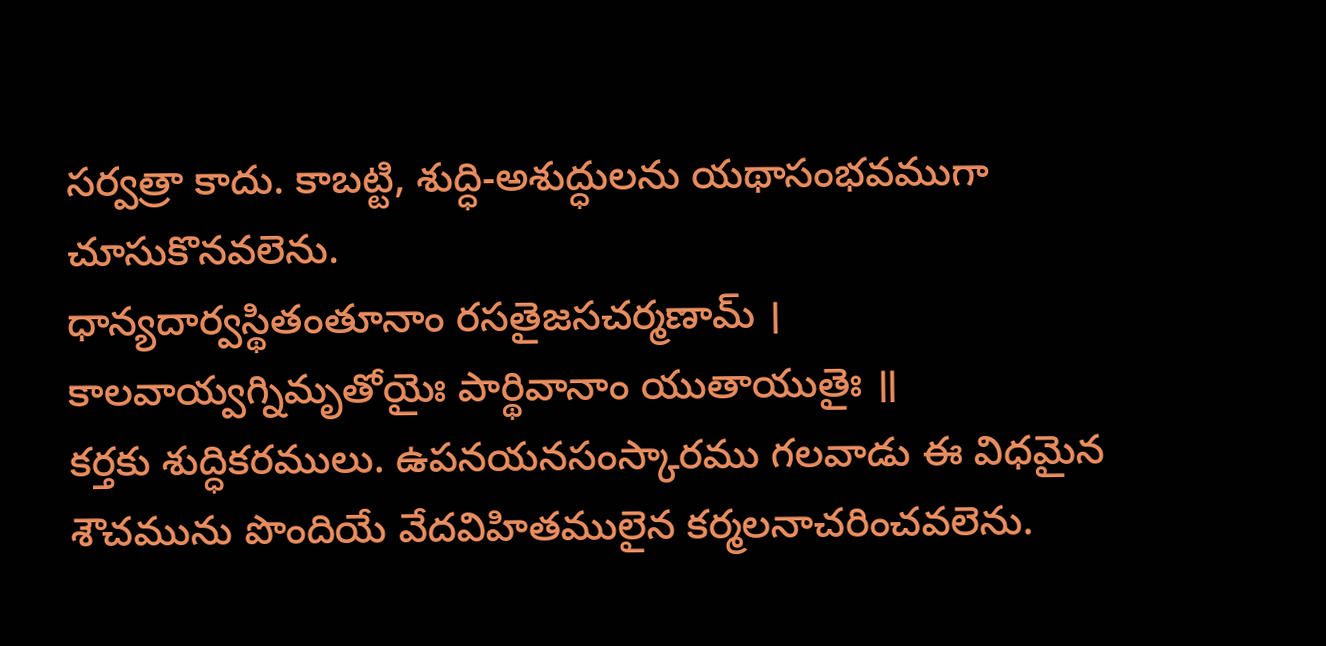సర్వత్రా కాదు. కాబట్టి, శుద్ధి-అశుద్ధులను యథాసంభవముగా చూసుకొనవలెను.
ధాన్యదార్వస్థితంతూనాం రసతైజసచర్మణామ్ ।
కాలవాయ్వగ్నిమృతోయైః పార్థివానాం యుతాయుతైః ॥
కర్తకు శుద్ధికరములు. ఉపనయనసంస్కారము గలవాడు ఈ విధమైన శౌచమును పొందియే వేదవిహితములైన కర్మలనాచరించవలెను.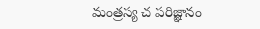మంత్రస్య చ పరిజ్ఞానం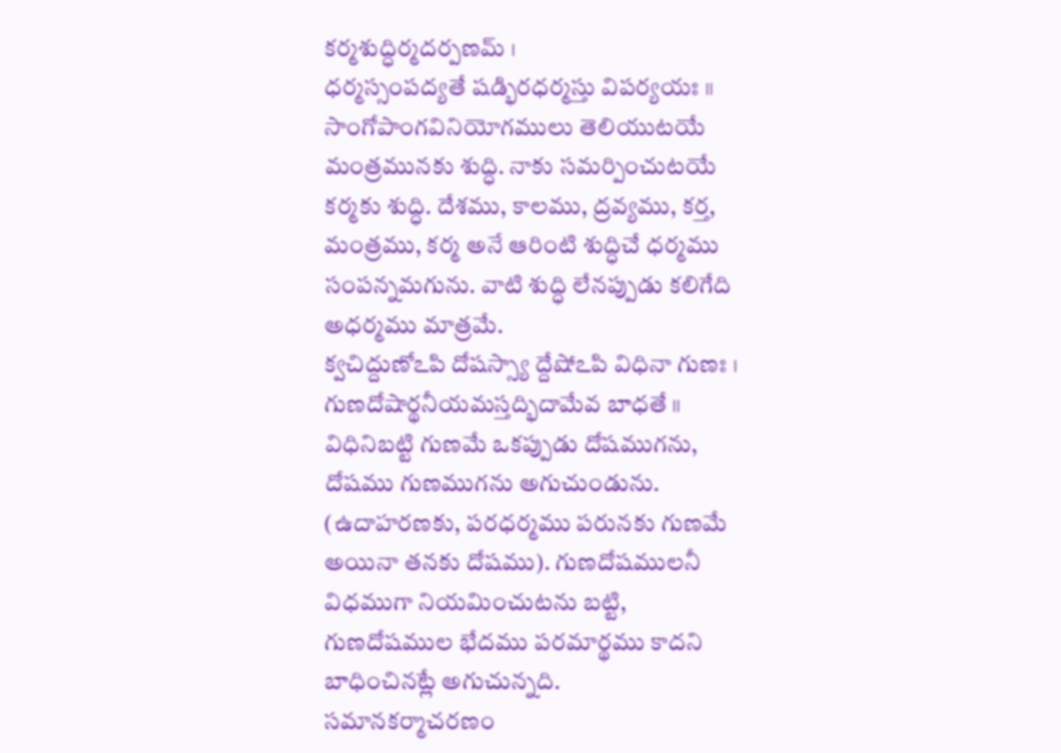కర్మశుద్ధిర్మదర్పణమ్ ।
ధర్మస్సంపద్యతే షడ్భిరధర్మస్తు విపర్యయః ॥
సాంగోపాంగవినియోగములు తెలియుటయే మంత్రమునకు శుద్ధి. నాకు సమర్పించుటయే కర్మకు శుద్ధి. దేశము, కాలము, ద్రవ్యము, కర్త, మంత్రము, కర్మ అనే ఆరింటి శుద్ధిచే ధర్మము సంపన్నమగును. వాటి శుద్ధి లేనప్పుడు కలిగేది అధర్మము మాత్రమే.
క్వచిద్దుణోఽపి దోషస్స్యా ద్దేషోఽపి విధినా గుణః ।
గుణదోషార్థనీయమస్తద్భిదామేవ బాధతే ॥
విధినిబట్టి గుణమే ఒకప్పుడు దోషముగను, దోషము గుణముగను అగుచుండును. (ఉదాహరణకు, పరధర్మము పరునకు గుణమే అయినా తనకు దోషము). గుణదోషములనీ విధముగా నియమించుటను బట్టి, గుణదోషముల భేదము పరమార్థము కాదని బాధించినట్లే అగుచున్నది.
సమానకర్మాచరణం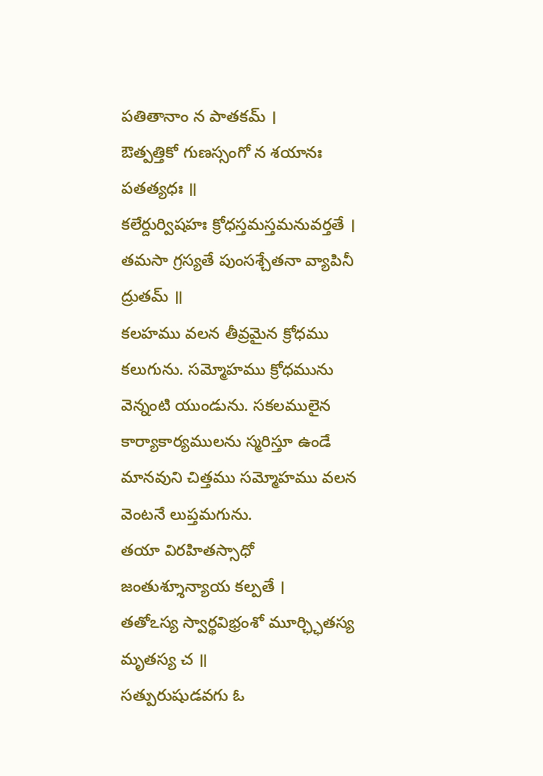పతితానాం న పాతకమ్ ।
ఔత్పత్తికో గుణస్సంగో న శయానః పతత్యధః ॥
కలేర్దుర్విషహః క్రోధస్తమస్తమనువర్తతే ।
తమసా గ్రస్యతే పుంసశ్చేతనా వ్యాపినీ ద్రుతమ్ ॥
కలహము వలన తీవ్రమైన క్రోధము కలుగును. సమ్మోహము క్రోధమును వెన్నంటి యుండును. సకలములైన కార్యాకార్యములను స్మరిస్తూ ఉండే మానవుని చిత్తము సమ్మోహము వలన వెంటనే లుప్తమగును.
తయా విరహితస్సాధో జంతుశ్శూన్యాయ కల్పతే ।
తతోఽస్య స్వార్థవిభ్రంశో మూర్ఛ్ఛితస్య మృతస్య చ ॥
సత్పురుషుడవగు ఓ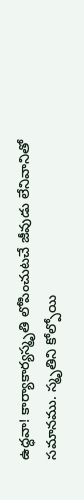ఉద్ధవా! కార్యాకార్యస్మృతి లోపించుటచే జీవుడు లేనివానితో సమానము. స్మృతిని కోల్పోయి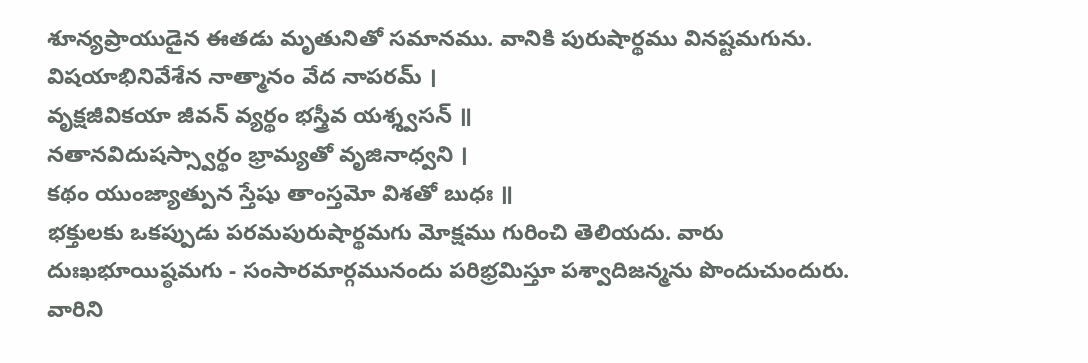శూన్యప్రాయుడైన ఈతడు మృతునితో సమానము. వానికి పురుషార్థము వినష్టమగును.
విషయాభినివేశేన నాత్మానం వేద నాపరమ్ ।
వృక్షజీవికయా జీవన్ వ్యర్థం భస్త్రీవ యశ్శ్వసన్ ॥
నతానవిదుషస్స్వార్థం భ్రామ్యతో వృజినాధ్వని ।
కథం యుంజ్యాత్పున స్తేషు తాంస్తమో విశతో బుధః ॥
భక్తులకు ఒకప్పుడు పరమపురుషార్థమగు మోక్షము గురించి తెలియదు. వారు దుఃఖభూయిష్ఠమగు - సంసారమార్గమునందు పరిభ్రమిస్తూ పశ్వాదిజన్మను పొందుచుందురు. వారిని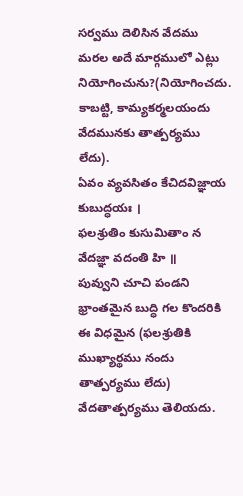సర్వము దెలిసిన వేదము మరల అదే మార్గములో ఎట్లు నియోగించును?(నియోగించదు. కాబట్టి, కామ్యకర్మలయందు వేదమునకు తాత్పర్యము లేదు).
ఏవం వ్యవసితం కేచిదవిజ్ఞాయ కుబుద్ధయః ।
ఫలశ్రుతిం కుసుమితాం న వేదజ్ఞా వదంతి హి ॥
పువ్వుని చూచి పండని భ్రాంతమైన బుద్ధి గల కొందరికి ఈ విధమైన (ఫలశ్రుతికి ముఖ్యార్థము నందు తాత్పర్యము లేదు) వేదతాత్పర్యము తెలియదు.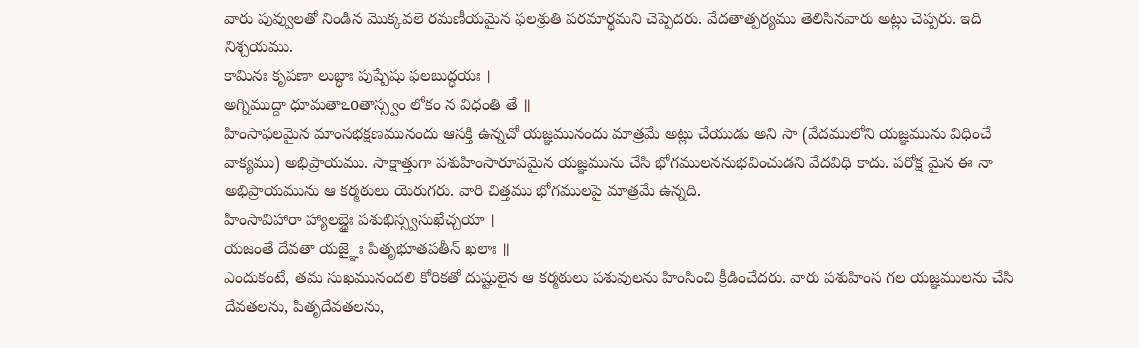వారు పువ్వులతో నిండిన మొక్కవలె రమణీయమైన ఫలశ్రుతి పరమార్థమని చెప్పెదరు. వేదతాత్పర్యము తెలిసినవారు అట్లు చెప్పరు. ఇది నిశ్చయము.
కామినః కృపణా లుబ్ధాః పుష్పేషు ఫలబుద్ధయః ।
అగ్నిముద్దా ధూమతాఽoతాస్స్వం లోకం న విధంతి తే ॥
హింసాఫలమైన మాంసభక్షణమునందు ఆసక్తి ఉన్నచో యజ్ఞమునందు మాత్రమే అట్లు చేయుడు అని సా (వేదములోని యజ్ఞమును విధించే వాక్యము) అభిప్రాయము. సాక్షాత్తుగా పశుహింసారూపమైన యజ్ఞమును చేసి భోగములననుభవించుడని వేదవిధి కాదు. పరోక్ష మైన ఈ నా అభిప్రాయమును ఆ కర్మఠులు యెరుగరు. వారి చిత్తము భోగములపై మాత్రమే ఉన్నది.
హింసావిహారా హ్యాలబ్ధైః పశుభిస్స్వసుఖేచ్చయా ।
యజంతే దేవతా యజ్ఞైః పితృభూతపతీన్ ఖలాః ॥
ఎందుకంటే, తమ సుఖమునందలి కోరికతో దుష్టులైన ఆ కర్మఠులు పశువులను హింసించి క్రీడించేదరు. వారు పశుహింస గల యజ్ఞములను చేసి దేవతలను, పితృదేవతలను,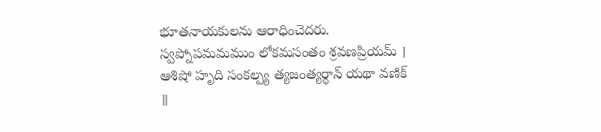భూతనాయకులను ఆరాధించెదరు.
స్వప్నోపమమముం లోకమసంతం శ్రవణప్రియమ్ ।
ఆశిషో హృది సంకల్ప్య త్యజంత్యర్థాన్ యథా వణిక్ ॥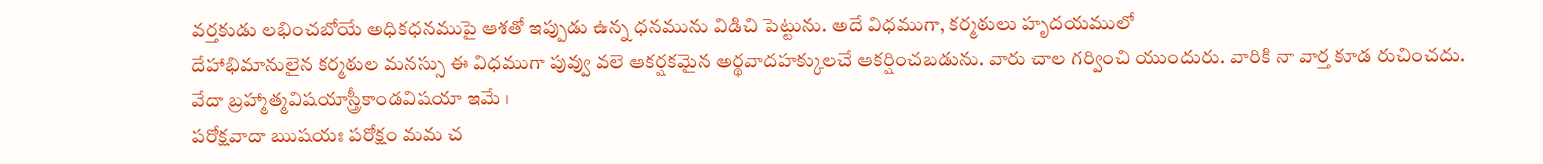వర్తకుడు లభించబోయే అధికధనముపై ఆశతో ఇప్పుడు ఉన్న ధనమును విడిచి పెట్టును. అదే విధముగా, కర్మఠులు హృదయములో
దేహాభిమానులైన కర్మఠుల మనస్సు ఈ విధముగా పువ్వు వలె ఆకర్షకమైన అర్థవాదహక్కులచే ఆకర్షించబడును. వారు చాల గర్వించి యుందురు. వారికి నా వార్త కూడ రుచించదు.
వేదా బ్రహ్మాత్మవిషయాస్త్రీకాండవిషయా ఇమే ।
పరోక్షవాదా ఋషయః పరోక్షం మమ చ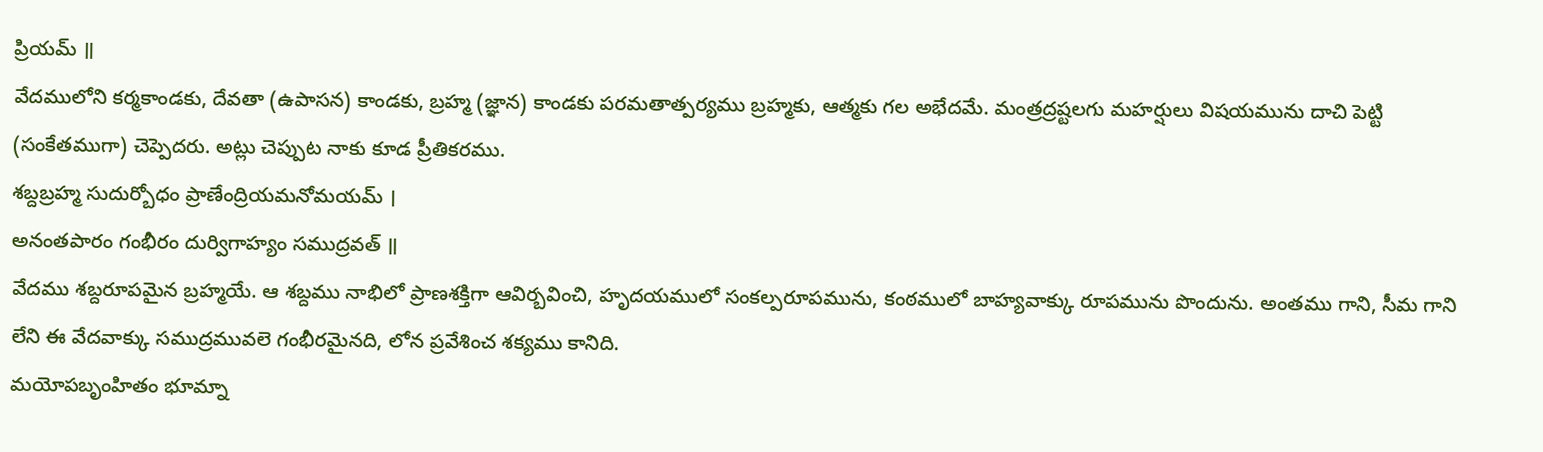ప్రియమ్ ॥
వేదములోని కర్మకాండకు, దేవతా (ఉపాసన) కాండకు, బ్రహ్మ (జ్ఞాన) కాండకు పరమతాత్పర్యము బ్రహ్మకు, ఆత్మకు గల అభేదమే. మంత్రద్రష్టలగు మహర్షులు విషయమును దాచి పెట్టి (సంకేతముగా) చెప్పెదరు. అట్లు చెప్పుట నాకు కూడ ప్రీతికరము.
శబ్దబ్రహ్మ సుదుర్బోధం ప్రాణేంద్రియమనోమయమ్ ।
అనంతపారం గంభీరం దుర్విగాహ్యం సముద్రవత్ ॥
వేదము శబ్దరూపమైన బ్రహ్మయే. ఆ శబ్దము నాభిలో ప్రాణశక్తిగా ఆవిర్బవించి, హృదయములో సంకల్పరూపమును, కంఠములో బాహ్యవాక్కు రూపమును పొందును. అంతము గాని, సీమ గాని లేని ఈ వేదవాక్కు సముద్రమువలె గంభీరమైనది, లోన ప్రవేశించ శక్యము కానిది.
మయోపబృంహితం భూమ్నా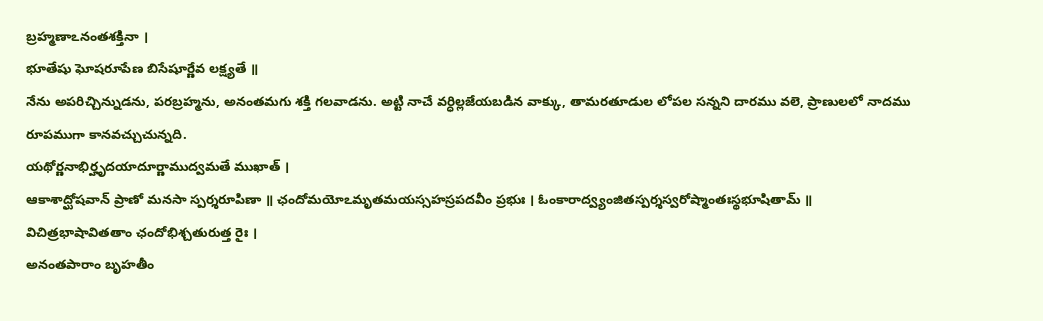బ్రహ్మణాఽనంతశక్తినా ।
భూతేషు ఘోషరూపేణ బిసేషూర్ణేవ లక్ష్యతే ॥
నేను అపరిచ్చిన్నుడను, పరబ్రహ్మను, అనంతమగు శక్తి గలవాడను. అట్టి నాచే వర్ధిల్లజేయబడిన వాక్కు, తామరతూడుల లోపల సన్నని దారము వలె, ప్రాణులలో నాదము రూపముగా కానవచ్చుచున్నది.
యథోర్ణనాభిర్హృదయాదూర్ణాముద్వమతే ముఖాత్ ।
ఆకాశాద్ఘోషవాన్ ప్రాణో మనసా స్పర్శరూపిణా ॥ ఛందోమయోఽమృతమయస్సహస్రపదవీం ప్రభుః । ఓంకారాద్వ్యంజితస్పర్శస్వరోష్మాంతఃస్థభూషితామ్ ॥
విచిత్రభాషావితతాం ఛందోభిశ్చతురుత్త రైః ।
అనంతపారాం బృహతీం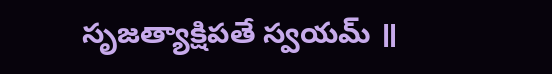సృజత్యాక్షిపతే స్వయమ్ ॥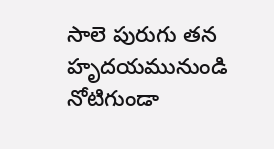సాలె పురుగు తన హృదయమునుండి నోటిగుండా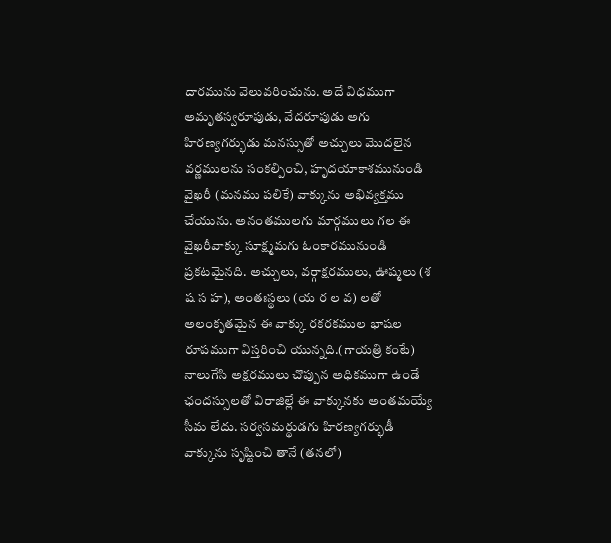దారమును వెలువరించును. అదే విధముగా అమృతస్వరూపుడు, వేదరూపుడు అగు హిరణ్యగర్భుడు మనస్సుతో అచ్చులు మొదలైన వర్ణములను సంకల్పించి, హృదయాకాశమునుండి వైఖరీ (మనము పలికే) వాక్కును అభివ్యక్తము చేయును. అనంతములగు మార్గములు గల ఈ వైఖరీవాక్కు సూక్ష్మమగు ఓంకారమునుండి ప్రకటమైనది. అచ్చులు, వర్గాక్షరములు, ఊష్మలు (శ ష స హ), అంతఃస్థలు (య ర ల వ) లతో అలంకృతమైన ఈ వాక్కు రకరకముల భాషల రూపముగా విస్తరించి యున్నది.(గాయత్రి కంటే) నాలుగేసి అక్షరములు చొప్పున అధికముగా ఉండే ఛందస్సులతో విరాజిల్లే ఈ వాక్కునకు అంతమయ్యే సీమ లేదు. సర్వసమర్థుడగు హిరణ్యగర్భుడీ వాక్కును సృష్టించి తానే (తనలో)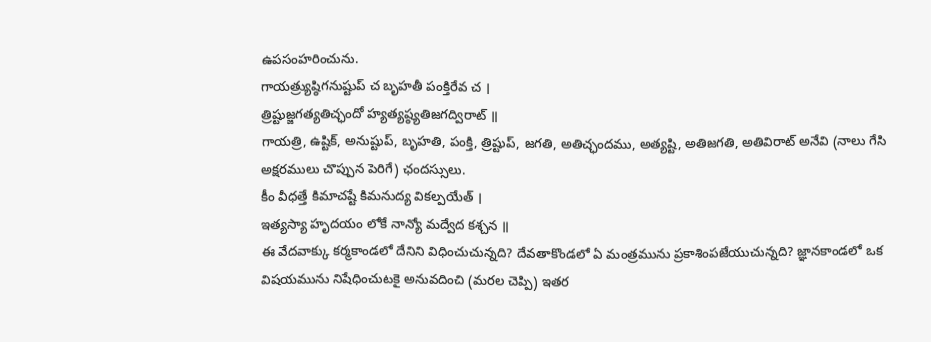ఉపసంహరించును.
గాయత్ర్యుష్ఠిగనుష్టుప్ చ బృహతీ పంక్తిరేవ చ ।
త్రిష్టుజ్జగత్యతిచ్ఛందో హ్యత్యష్ఠ్యతిజగద్విరాట్ ॥
గాయత్రి, ఉష్టిక్, అనుష్టుప్, బృహతి, పంక్తి, త్రిష్టుప్, జగతి, అతిచ్ఛందము, అత్యష్టి, అతిజగతి, అతివిరాట్ అనేవి (నాలు గేసి అక్షరములు చొప్పున పెరిగే) ఛందస్సులు.
కీం వీధత్తే కిమాచష్టే కిమనుద్య వికల్పయేత్ ।
ఇత్యస్యా హృదయం లోకే నాన్యో మద్వేద కశ్చన ॥
ఈ వేదవాక్కు కర్మకాండలో దేనిని విధించుచున్నది? దేవతాకొండలో ఏ మంత్రమును ప్రకాశింపజేయుచున్నది? జ్ఞానకాండలో ఒక విషయమును నిషేధించుటకై అనువదించి (మరల చెప్పి) ఇతర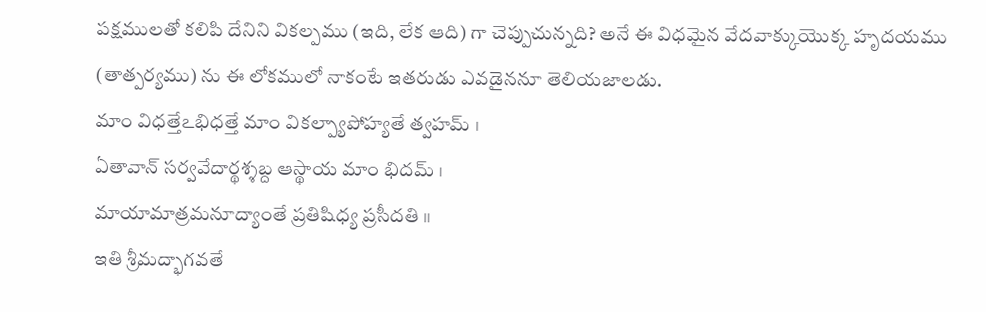పక్షములతో కలిపి దేనిని వికల్పము (ఇది, లేక ఆది) గా చెప్పుచున్నది? అనే ఈ విధమైన వేదవాక్కుయొక్క హృదయము (తాత్పర్యము) ను ఈ లోకములో నాకంటే ఇతరుడు ఎవడైననూ తెలియజాలడు.
మాం విధత్తేఽభిధత్తే మాం వికల్ప్యాపోహ్యతే త్వహమ్ ।
ఏతావాన్ సర్వవేదార్థశ్శబ్ద ఆస్థాయ మాం భిదమ్ ।
మాయామాత్రమనూద్యాంతే ప్రతిషిధ్య ప్రసీదతి ॥
ఇతి శ్రీమద్భాగవతే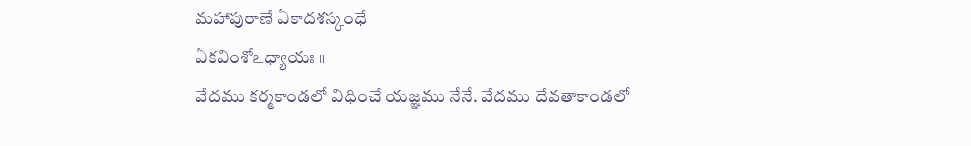మహాపురాణే ఏకాదశస్కంధే
ఏకవింశోఽధ్యాయః ॥
వేదము కర్మకాండలో విధించే యజ్ఞము నేనే. వేదము దేవతాకాండలో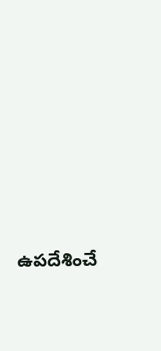ఉపదేశించే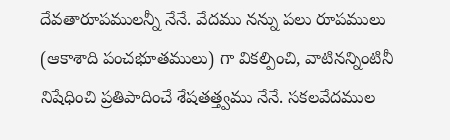దేవతారూపములన్నీ నేనే. వేదము నన్ను పలు రూపములు (ఆకాశాది పంచభూతములు) గా వికల్పించి, వాటినన్నింటినీ నిషేధించి ప్రతిపాదించే శేషతత్త్వము నేనే. సకలవేదముల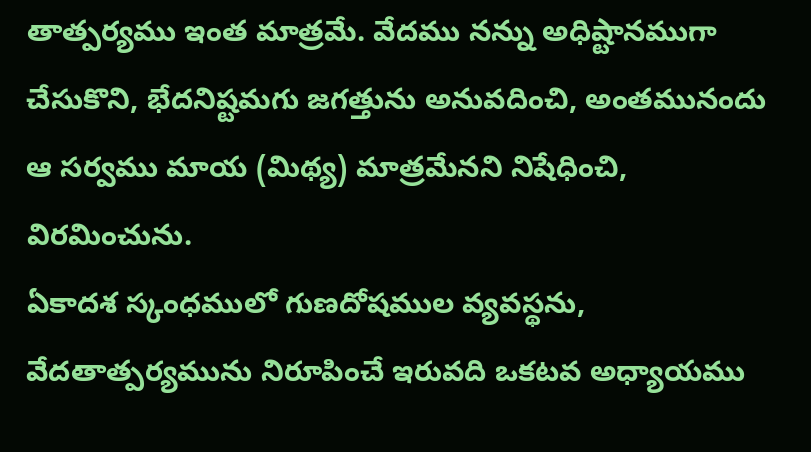తాత్పర్యము ఇంత మాత్రమే. వేదము నన్ను అధిష్టానముగా చేసుకొని, భేదనిష్టమగు జగత్తును అనువదించి, అంతమునందు ఆ సర్వము మాయ (మిథ్య) మాత్రమేనని నిషేధించి, విరమించును.
ఏకాదశ స్కంధములో గుణదోషముల వ్యవస్థను, వేదతాత్పర్యమును నిరూపించే ఇరువది ఒకటవ అధ్యాయము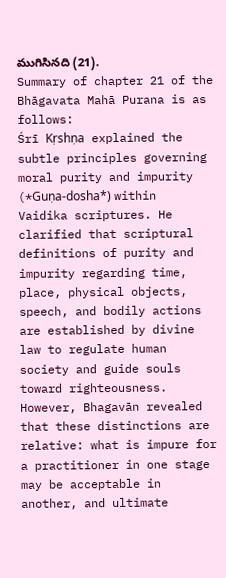ముగిసినది (21).
Summary of chapter 21 of the Bhāgavata Mahā Purana is as follows:
Śrī Kṛshṇa explained the subtle principles governing moral purity and impurity (*Guṇa-dosha*) within Vaidika scriptures. He clarified that scriptural definitions of purity and impurity regarding time, place, physical objects, speech, and bodily actions are established by divine law to regulate human society and guide souls toward righteousness. However, Bhagavān revealed that these distinctions are relative: what is impure for a practitioner in one stage may be acceptable in another, and ultimate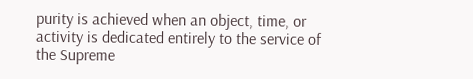purity is achieved when an object, time, or activity is dedicated entirely to the service of the Supreme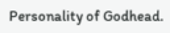Personality of Godhead.